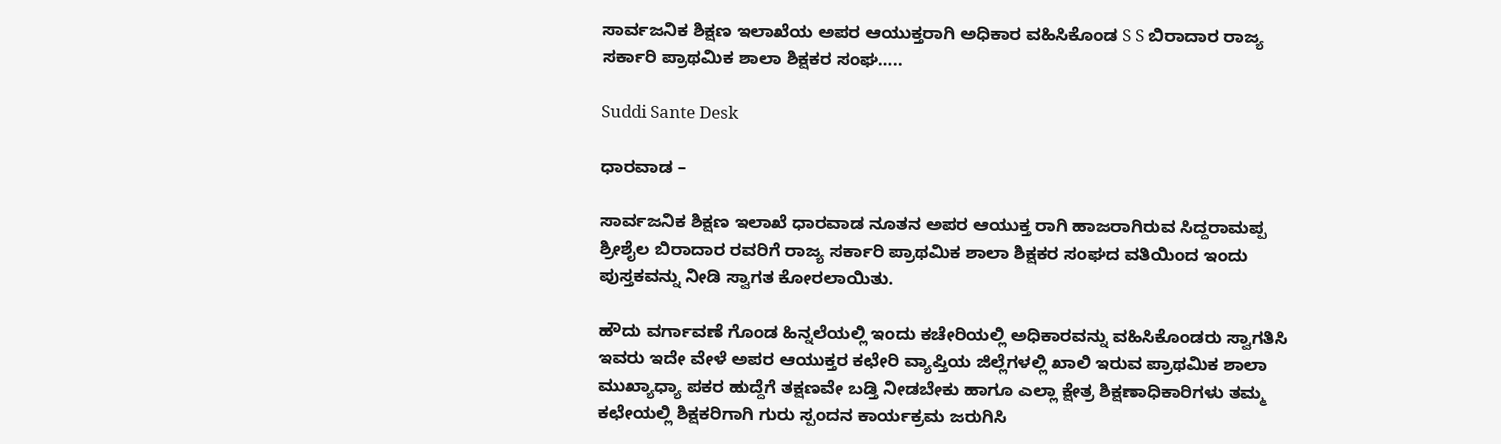ಸಾರ್ವಜನಿಕ ಶಿಕ್ಷಣ ಇಲಾಖೆಯ ಅಪರ ಆಯುಕ್ತರಾಗಿ ಅಧಿಕಾರ ವಹಿಸಿಕೊಂಡ S S ಬಿರಾದಾರ ರಾಜ್ಯ ಸರ್ಕಾರಿ ಪ್ರಾಥಮಿಕ ಶಾಲಾ ಶಿಕ್ಷಕರ ಸಂಘ…..

Suddi Sante Desk

ಧಾರವಾಡ –

ಸಾರ್ವಜನಿಕ ಶಿಕ್ಷಣ ಇಲಾಖೆ ಧಾರವಾಡ ನೂತನ ಅಪರ ಆಯುಕ್ತ ರಾಗಿ ಹಾಜರಾಗಿರುವ ಸಿದ್ದರಾಮಪ್ಪ ಶ್ರೀಶೈಲ ಬಿರಾದಾರ ರವರಿಗೆ ರಾಜ್ಯ ಸರ್ಕಾರಿ ಪ್ರಾಥಮಿಕ ಶಾಲಾ ಶಿಕ್ಷಕರ ಸಂಘದ ವತಿಯಿಂದ ಇಂದು ಪುಸ್ತಕವನ್ನು ನೀಡಿ ಸ್ವಾಗತ ಕೋರಲಾಯಿತು.

ಹೌದು ವರ್ಗಾವಣೆ ಗೊಂಡ ಹಿನ್ನಲೆಯಲ್ಲಿ ಇಂದು ಕಚೇರಿಯಲ್ಲಿ ಅಧಿಕಾರವನ್ನು ವಹಿಸಿಕೊಂಡರು ಸ್ವಾಗತಿಸಿ ಇವರು ಇದೇ ವೇಳೆ ಅಪರ ಆಯುಕ್ತರ ಕಛೇರಿ ವ್ಯಾಪ್ತಿಯ ಜಿಲ್ಲೆಗಳಲ್ಲಿ ಖಾಲಿ ಇರುವ ಪ್ರಾಥಮಿಕ ಶಾಲಾ ಮುಖ್ಯಾಧ್ಯಾ ಪಕರ ಹುದ್ದೆಗೆ ತಕ್ಷಣವೇ ಬಡ್ತಿ ನೀಡಬೇಕು ಹಾಗೂ ಎಲ್ಲಾ ಕ್ಷೇತ್ರ ಶಿಕ್ಷಣಾಧಿಕಾರಿಗಳು ತಮ್ಮ ಕಛೇಯಲ್ಲಿ ಶಿಕ್ಷಕರಿಗಾಗಿ ಗುರು ಸ್ಪಂದನ ಕಾರ್ಯಕ್ರಮ ಜರುಗಿಸಿ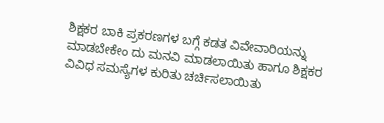ಶಿಕ್ಷಕರ ಬಾಕಿ ಪ್ರಕರಣಗಳ ಬಗ್ಗೆ ಕಡತ ವಿವೇವಾರಿಯನ್ನು ಮಾಡಬೇಕೇಂ ದು ಮನವಿ ಮಾಡಲಾಯಿತು ಹಾಗೂ ಶಿಕ್ಷಕರ ವಿವಿಧ ಸಮಸ್ಯೆಗಳ ಕುರಿತು ಚರ್ಚಿಸಲಾಯಿತು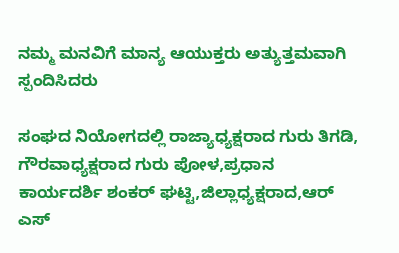ನಮ್ಮ ಮನವಿಗೆ ಮಾನ್ಯ ಆಯುಕ್ತರು ಅತ್ಯುತ್ತಮವಾಗಿ ಸ್ಪಂದಿಸಿದರು

ಸಂಘದ ನಿಯೋಗದಲ್ಲಿ ರಾಜ್ಯಾಧ್ಯಕ್ಷರಾದ ಗುರು ತಿಗಡಿ, ಗೌರವಾಧ್ಯಕ್ಷರಾದ ಗುರು ಪೋಳ,ಪ್ರಧಾನ ಕಾರ್ಯದರ್ಶಿ ಶಂಕರ್ ಘಟ್ಟಿ,ಜಿಲ್ಲಾಧ್ಯಕ್ಷರಾದ,ಆರ್ ಎಸ್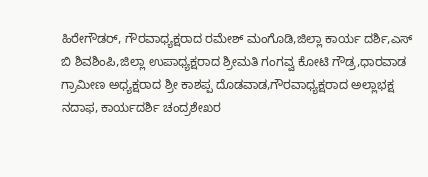ಹಿರೇಗೌಡರ್, ಗೌರವಾಧ್ಯಕ್ಷರಾದ ರಮೇಶ್ ಮಂಗೊಡಿ,ಜಿಲ್ಲಾ ಕಾರ್ಯ ದರ್ಶಿ,ಎಸ್ ಬಿ ಶಿವಶಿಂಪಿ,ಜಿಲ್ಲಾ ಉಪಾಧ್ಯಕ್ಷರಾದ ಶ್ರೀಮತಿ ಗಂಗವ್ವ ಕೋಟಿ ಗೌಡ್ರ,ಧಾರವಾಡ ಗ್ರಾಮೀಣ ಅಧ್ಯಕ್ಷರಾದ ಶ್ರೀ ಕಾಶಪ್ಪ ದೊಡವಾಡ,ಗೌರವಾಧ್ಯಕ್ಷರಾದ ಅಲ್ಲಾಭಕ್ಷ ನದಾಫ, ಕಾರ್ಯದರ್ಶಿ ಚಂದ್ರಶೇಖರ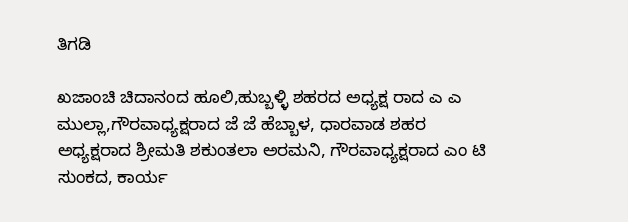ತಿಗಡಿ

ಖಜಾಂಚಿ ಚಿದಾನಂದ ಹೂಲಿ,ಹುಬ್ಬಳ್ಳಿ ಶಹರದ ಅಧ್ಯಕ್ಷ ರಾದ ಎ ಎ ಮುಲ್ಲಾ,ಗೌರವಾಧ್ಯಕ್ಷರಾದ ಜೆ ಜೆ ಹೆಬ್ಬಾಳ, ಧಾರವಾಡ ಶಹರ ಅಧ್ಯಕ್ಷರಾದ ಶ್ರೀಮತಿ ಶಕುಂತಲಾ ಅರಮನಿ, ಗೌರವಾಧ್ಯಕ್ಷರಾದ ಎಂ ಟಿ ಸುಂಕದ, ಕಾರ್ಯ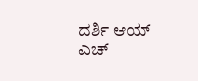ದರ್ಶಿ ಆಯ್ ಎಚ್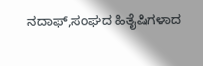ನದಾಫ್,ಸಂಘದ ಹಿತೈಷಿಗಳಾದ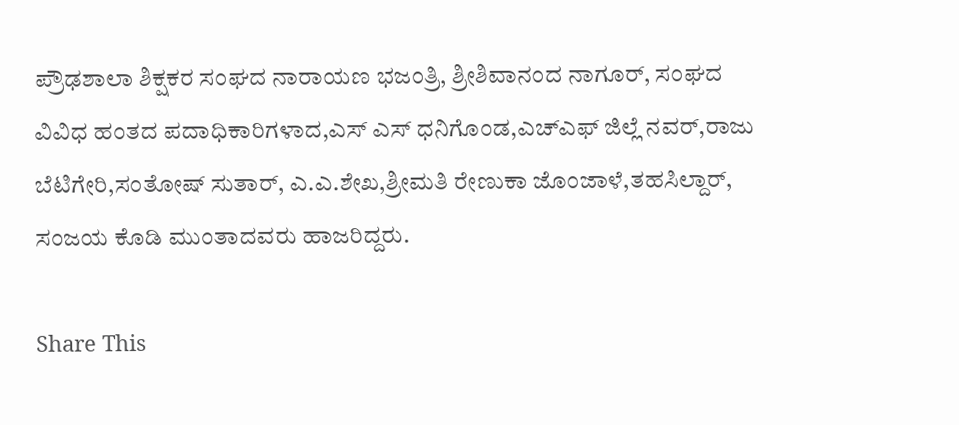ಪ್ರೌಢಶಾಲಾ ಶಿಕ್ಷಕರ ಸಂಘದ ನಾರಾಯಣ ಭಜಂತ್ರಿ, ಶ್ರೀಶಿವಾನಂದ ನಾಗೂರ್, ಸಂಘದ ವಿವಿಧ ಹಂತದ ಪದಾಧಿಕಾರಿಗಳಾದ,ಎಸ್ ಎಸ್ ಧನಿಗೊಂಡ,ಎಚ್ಎಫ್ ಜಿಲ್ಲೆ ನವರ್,ರಾಜು ಬೆಟಿಗೇರಿ,ಸಂತೋಷ್ ಸುತಾರ್, ಎ.ಎ.ಶೇಖ,ಶ್ರೀಮತಿ ರೇಣುಕಾ ಜೊಂಜಾಳೆ,ತಹಸಿಲ್ದಾರ್, ಸಂಜಯ ಕೊಡಿ ಮುಂತಾದವರು ಹಾಜರಿದ್ದರು.

Share This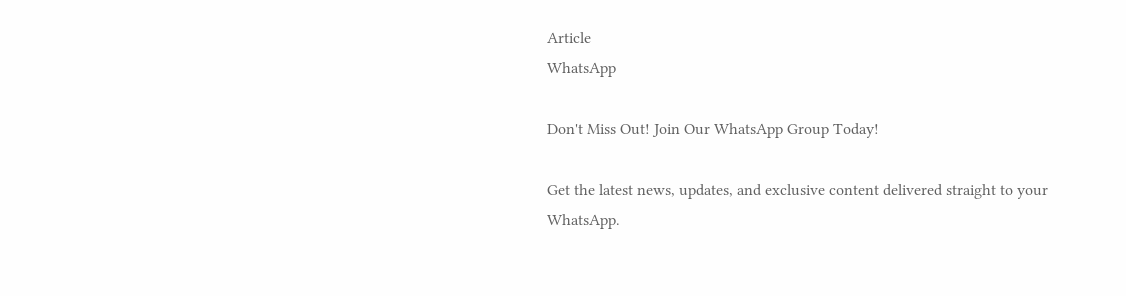Article
WhatsApp

Don't Miss Out! Join Our WhatsApp Group Today!

Get the latest news, updates, and exclusive content delivered straight to your WhatsApp.